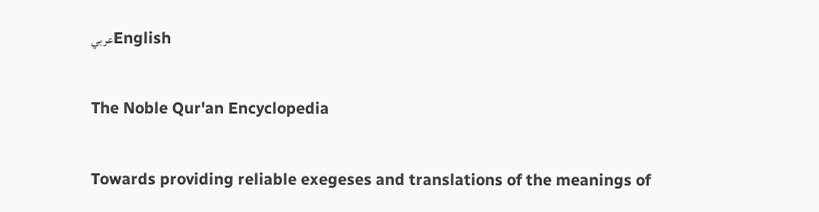عربيEnglish

The Noble Qur'an Encyclopedia

Towards providing reliable exegeses and translations of the meanings of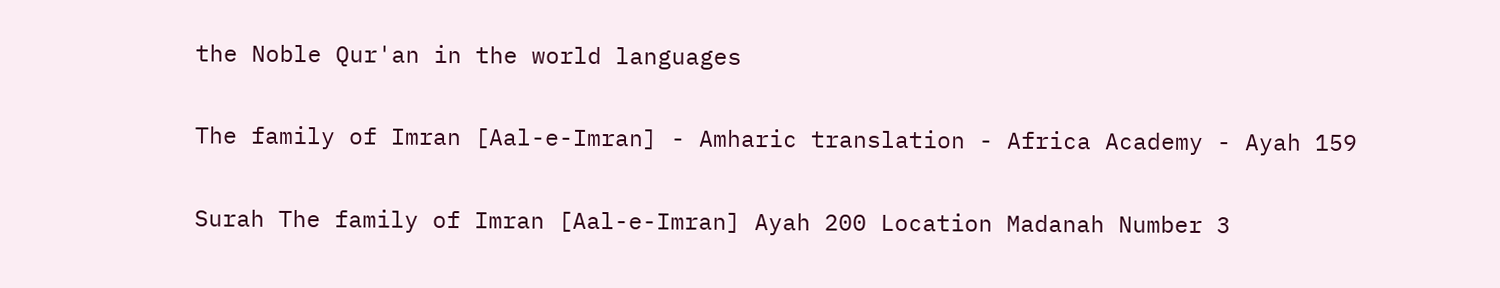the Noble Qur'an in the world languages

The family of Imran [Aal-e-Imran] - Amharic translation - Africa Academy - Ayah 159

Surah The family of Imran [Aal-e-Imran] Ayah 200 Location Madanah Number 3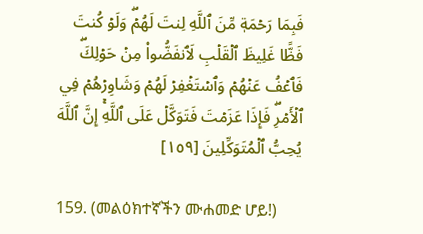فَبِمَا رَحۡمَةٖ مِّنَ ٱللَّهِ لِنتَ لَهُمۡۖ وَلَوۡ كُنتَ فَظًّا غَلِيظَ ٱلۡقَلۡبِ لَٱنفَضُّواْ مِنۡ حَوۡلِكَۖ فَٱعۡفُ عَنۡهُمۡ وَٱسۡتَغۡفِرۡ لَهُمۡ وَشَاوِرۡهُمۡ فِي ٱلۡأَمۡرِۖ فَإِذَا عَزَمۡتَ فَتَوَكَّلۡ عَلَى ٱللَّهِۚ إِنَّ ٱللَّهَ يُحِبُّ ٱلۡمُتَوَكِّلِينَ [١٥٩]

159. (መልዕክተኛችን ሙሐመድ ሆይ!)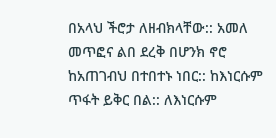በአላህ ችሮታ ለዘብክላቸው:: አመለ መጥፎና ልበ ደረቅ በሆንክ ኖሮ ከአጠገብህ በተበተኑ ነበር:: ከእነርሱም ጥፋት ይቅር በል:: ለእነርሱም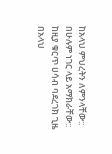ከአላህ ምህረትን ለምንላቸው:: በሁሉም ነገር ላይ አማክራቸው:: ከዚያ ቁርጥ ሀሳብ ባደረገክ ጊዜ በአላህ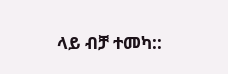ላይ ብቻ ተመካ::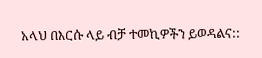አላህ በእርሱ ላይ ብቻ ተመኪዎችን ይወዳልና::